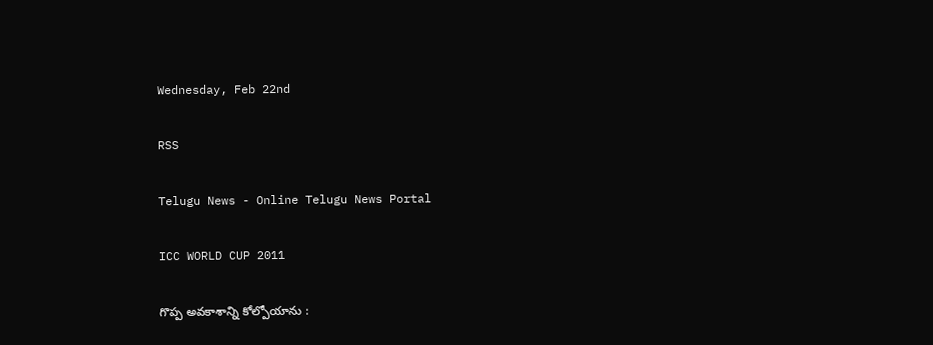Wednesday, Feb 22nd

RSS

Telugu News - Online Telugu News Portal

ICC WORLD CUP 2011

గొప్ప అవకాశాన్ని కోల్పోయాను :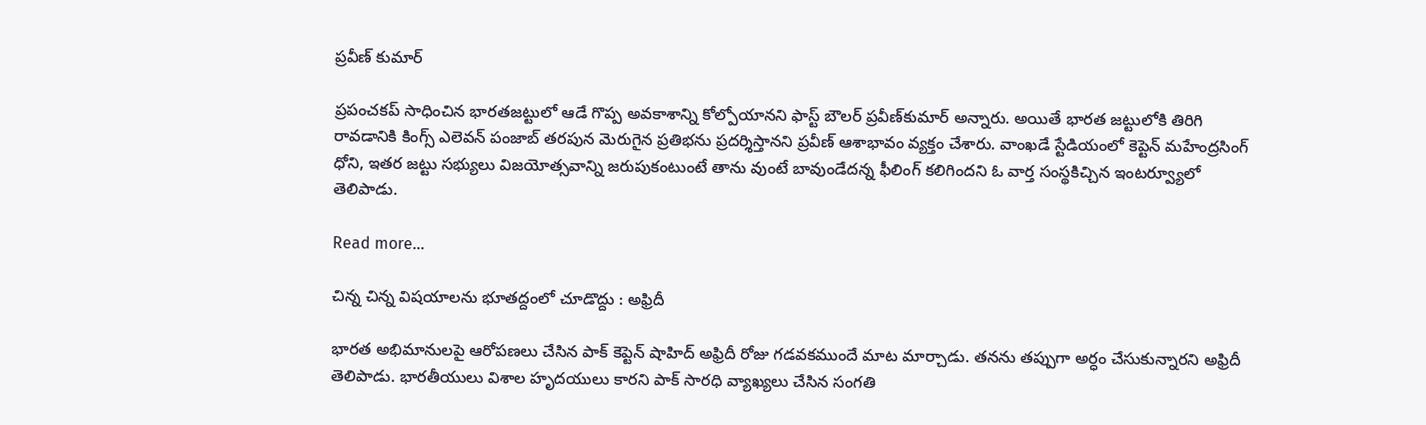ప్రవీణ్ కుమార్

ప్రపంచకప్ సాధించిన భారతజట్టులో ఆడే గొప్ప అవకాశాన్ని కోల్పోయానని ఫాస్ట్ బౌలర్ ప్రవీణ్‌కుమార్ అన్నారు. అయితే భారత జట్టులోకి తిరిగి రావడానికి కింగ్స్ ఎలెవన్ పంజాబ్ తరపున మెరుగైన ప్రతిభను ప్రదర్శిస్తానని ప్రవీణ్ ఆశాభావం వ్యక్తం చేశారు. వాంఖడే స్టేడియంలో కెప్టెన్ మహేంద్రసింగ్ ధోని, ఇతర జట్టు సభ్యులు విజయోత్సవాన్ని జరుపుకంటుంటే తాను వుంటే బావుండేదన్న ఫీలింగ్ కలిగిందని ఓ వార్త సంస్థకిచ్చిన ఇంటర్వ్యూలో తెలిపాడు.

Read more...

చిన్న చిన్న విషయాలను భూతద్దంలో చూడొద్దు : అఫ్రిదీ

భారత అభిమానులపై ఆరోపణలు చేసిన పాక్ కెప్టెన్ షాహిద్ అఫ్రిదీ రోజు గడవకముందే మాట మార్చాడు. తనను తప్పుగా అర్ధం చేసుకున్నారని అఫ్రిదీ తెలిపాడు. భారతీయులు విశాల హృదయులు కారని పాక్ సారధి వ్యాఖ్యలు చేసిన సంగతి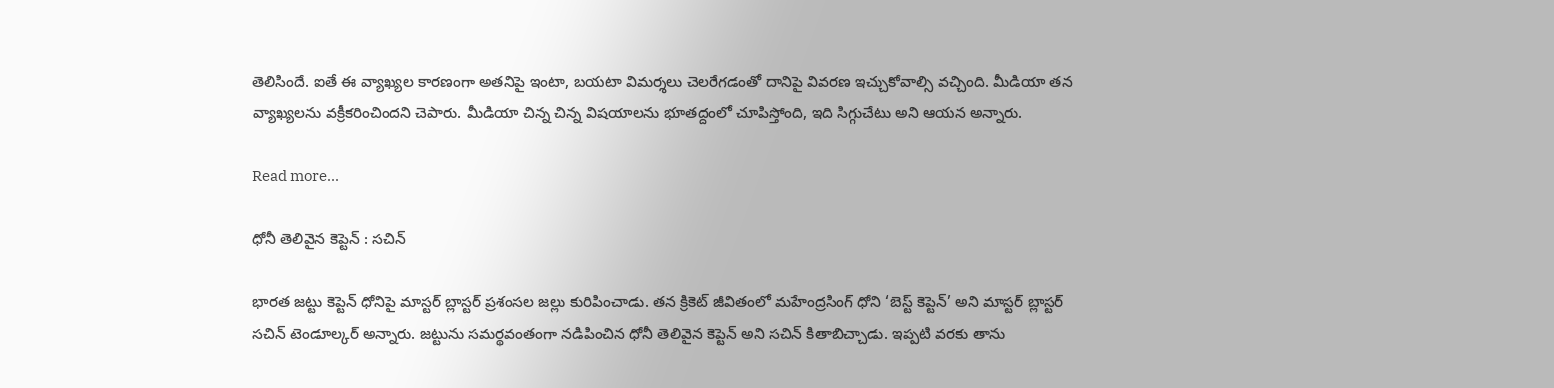తెలిసిందే. ఐతే ఈ వ్యాఖ్యల కారణంగా అతనిపై ఇంటా, బయటా విమర్శలు చెలరేగడంతో దానిపై వివరణ ఇచ్చుకోవాల్సి వచ్చింది. మీడియా తన వ్యాఖ్యలను వక్రీకరించిందని చెపారు. మీడియా చిన్న చిన్న విషయాలను భూతద్దంలో చూపిస్తోంది, ఇది సిగ్గుచేటు అని ఆయన అన్నారు.

Read more...

ధోనీ తెలివైన కెప్టెన్ : సచిన్

భారత జట్టు కెప్టెన్ ధోనిపై మాస్టర్ బ్లాస్టర్ ప్రశంసల జల్లు కురిపించాడు. తన క్రికెట్ జీవితంలో మహేంద్రసింగ్ ధోని ‘బెస్ట్ కెప్టెన్’ అని మాస్టర్ బ్లాస్టర్ సచిన్ టెండూల్కర్ అన్నారు. జట్టును సమర్థవంతంగా నడిపించిన ధోనీ తెలివైన కెప్టెన్ అని సచిన్ కితాబిచ్చాడు. ఇప్పటి వరకు తాను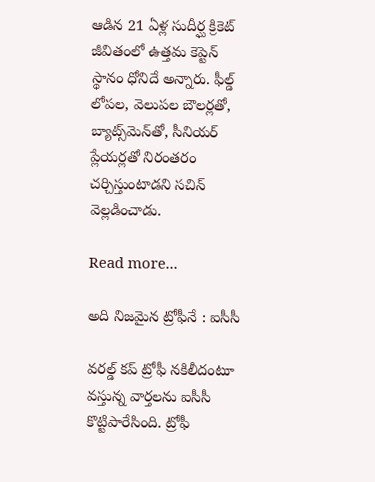ఆడిన 21 ఏళ్ల సుదీర్ఘ క్రికెట్ జీవితంలో ఉత్తమ కెప్టెన్ స్థానం ధోనిదే అన్నారు. ఫీల్డ్ లోపల, వెలుపల బౌలర్లతో, బ్యాట్స్‌మెన్‌తో, సీనియర్ ప్లేయర్లతో నిరంతరం చర్చిస్తుంటాడని సచిన్ వెల్లడించాడు.

Read more...

అది నిజమైన ట్రోఫీనే : ఐసీసీ

వరల్డ్ కప్ ట్రోఫీ నకిలీదంటూ వస్తున్న వార్తలను ఐసీసీ కొట్టిపారేసింది. ట్రోఫీ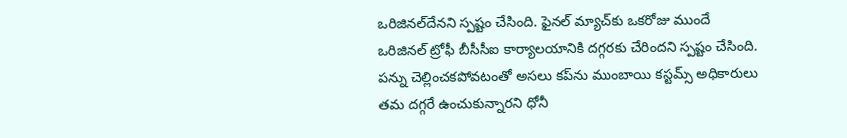ఒరిజినల్‌దేనని స్పష్టం చేసింది. ఫైనల్ మ్యాచ్‌కు ఒకరోజు ముందే ఒరిజినల్ ట్రోఫీ బీసీసీఐ కార్యాలయానికి దగ్గరకు చేరిందని స్పష్టం చేసింది. పన్ను చెల్లించకపోవటంతో అసలు కప్‌ను ముంబాయి కస్టమ్స్ అధికారులు తమ దగ్గరే ఉంచుకున్నారని ధోనీ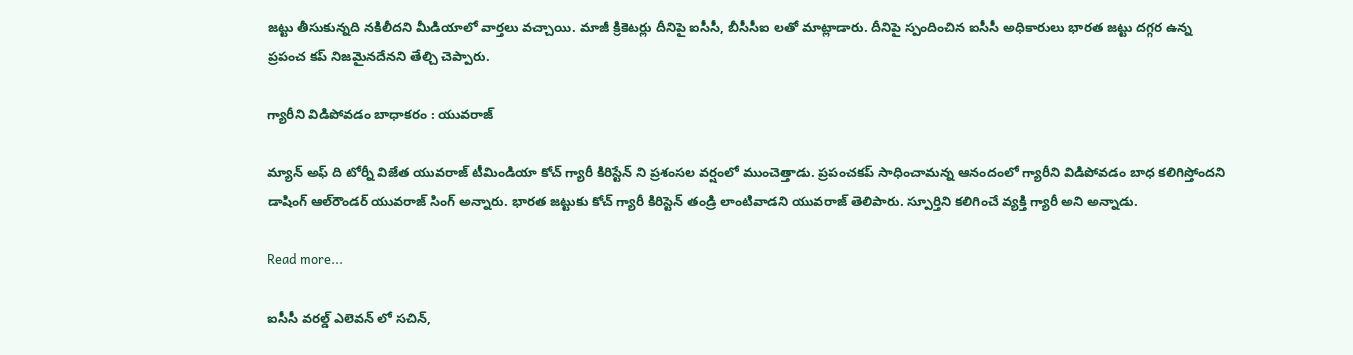జట్టు తీసుకున్నది నకిలీదని మీడియాలో వార్తలు వచ్చాయి. మాజీ క్రికెటర్లు దీనిపై ఐసీసీ, బీసీసీఐ లతో మాట్లాడారు. దీనిపై స్పందించిన ఐసీసీ అధికారులు భారత జట్టు దగ్గర ఉన్న ప్రపంచ కప్ నిజమైనదేనని తేల్చి చెప్పారు.

గ్యారీని విడిపోవడం బాధాకరం : యువరాజ్

మ్యాన్ అఫ్ ది టోర్నీ విజేత యువరాజ్ టీమిండియా కోచ్ గ్యారీ కిరిస్టేన్ ని ప్రశంసల వర్షంలో ముంచెత్తాడు. ప్రపంచకప్ సాధించామన్న ఆనందంలో గ్యారీని విడిపోవడం బాధ కలిగిస్తోందని డాషింగ్ ఆల్‌రౌండర్ యువరాజ్ సింగ్ అన్నారు. భారత జట్టుకు కోచ్ గ్యారీ కిరిస్టెన్ తండ్రి లాంటివాడని యువరాజ్ తెలిపారు. స్పూర్తిని కలిగించే వ్యక్తి గ్యారీ అని అన్నాడు.

Read more...

ఐసీసీ వరల్డ్ ఎలెవన్ లో సచిన్,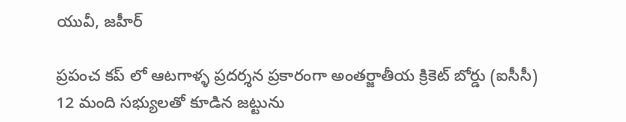యువీ, జహీర్

ప్రపంచ కప్ లో ఆటగాళ్ళ ప్రదర్శన ప్రకారంగా అంతర్జాతీయ క్రికెట్ బోర్డు (ఐసీసీ) 12 మంది సభ్యులతో కూడిన జట్టును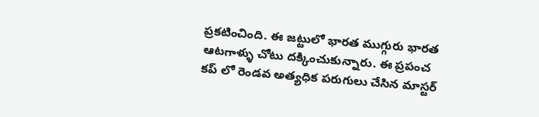ప్రకటించింది. ఈ జట్టులో భారత ముగ్గురు భారత ఆటగాళ్ళు చోటు దక్కించుకున్నారు. ఈ ప్రపంచ కప్ లో రెండవ అత్యధిక పరుగులు చేసిన మాస్టర్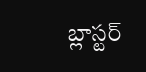బ్లాస్టర్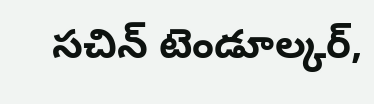సచిన్ టెండూల్కర్,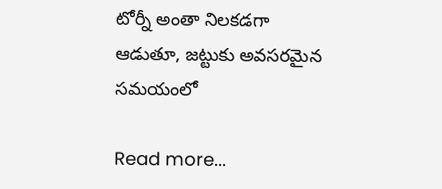టోర్నీ అంతా నిలకడగా ఆడుతూ, జట్టుకు అవసరమైన సమయంలో

Read more...